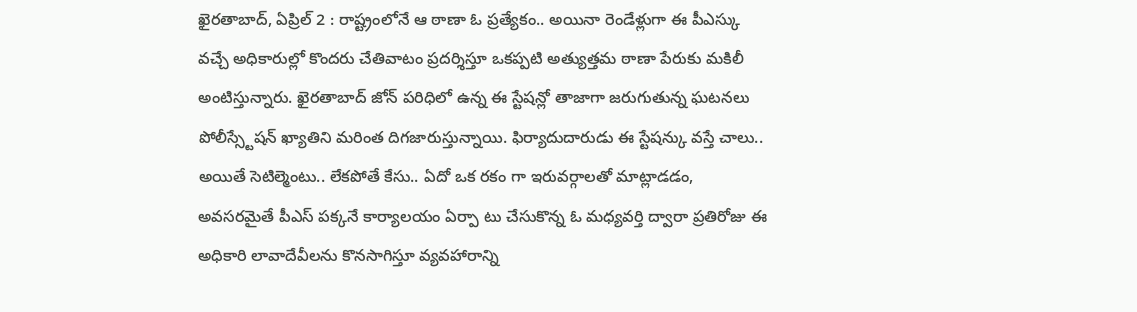ఖైరతాబాద్, ఏప్రిల్ 2 : రాష్ట్రంలోనే ఆ ఠాణా ఓ ప్రత్యేకం.. అయినా రెండేళ్లుగా ఈ పీఎస్కు వచ్చే అధికారుల్లో కొందరు చేతివాటం ప్రదర్శిస్తూ ఒకప్పటి అత్యుత్తమ ఠాణా పేరుకు మకిలీ అంటిస్తున్నారు. ఖైరతాబాద్ జోన్ పరిధిలో ఉన్న ఈ స్టేషన్లో తాజాగా జరుగుతున్న ఘటనలు పోలీస్స్టేషన్ ఖ్యాతిని మరింత దిగజారుస్తున్నాయి. ఫిర్యాదుదారుడు ఈ స్టేషన్కు వస్తే చాలు.. అయితే సెటిల్మెంటు.. లేకపోతే కేసు.. ఏదో ఒక రకం గా ఇరువర్గాలతో మాట్లాడడం, అవసరమైతే పీఎస్ పక్కనే కార్యాలయం ఏర్పా టు చేసుకొన్న ఓ మధ్యవర్తి ద్వారా ప్రతిరోజు ఈ అధికారి లావాదేవీలను కొనసాగిస్తూ వ్యవహారాన్ని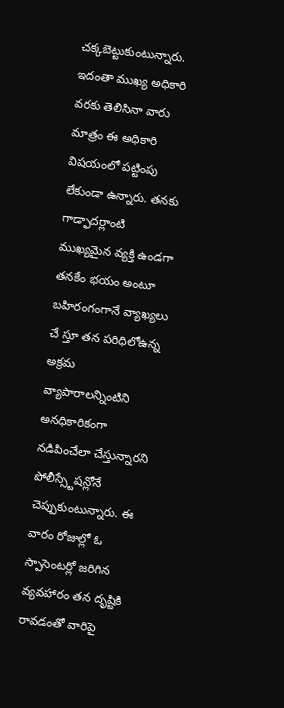చక్కబెట్టుకుంటున్నారు.
ఇదంతా ముఖ్య అధికారి వరకు తెలిసినా వారు మాత్రం ఈ అధికారి విషయంలో పట్టింపు లేకుండా ఉన్నారు. తనకు గాడ్ఫాదర్లాంటి ముఖ్యమైన వ్యక్తి ఉండగా తనకేం భయం అంటూ బహిరంగంగానే వ్యాఖ్యలు చే స్తూ తన పరిధిలోఉన్న అక్రమ వ్యాపారాలన్నింటిని అనధికారికంగా నడిపించేలా చేస్తున్నారని పోలీస్స్టేషన్లోనే చెప్పుకుంటున్నారు. ఈ వారం రోజుల్లో ఓ స్పాసెంటర్లో జరిగిన వ్యవహారం తన దృష్టికి రావడంతో వారిపై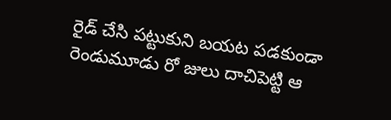రైడ్ చేసి పట్టుకుని బయట పడకుండా రెండుమూడు రో జులు దాచిపెట్టి ఆ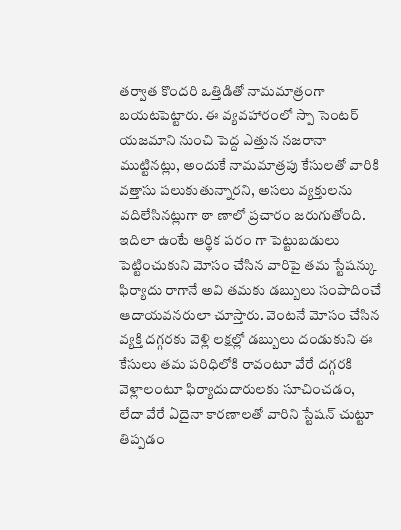తర్వాత కొందరి ఒత్తిడితో నామమాత్రంగా బయటపెట్టారు. ఈ వ్యవహారంలో స్పా సెంటర్ యజమాని నుంచి పెద్ద ఎత్తున నజరానా ముట్టినట్లు, అందుకే నామమాత్రపు కేసులతో వారికి వత్తాసు పలుకుతున్నారని, అసలు వ్యక్తులను వదిలేసినట్లుగా ఠా ణాలో ప్రచారం జరుగుతోంది.
ఇదిలా ఉంటే ఆర్థిక పరం గా పెట్టుబడులు పెట్టించుకుని మోసం చేసిన వారిపై తమ స్టేషన్కు ఫిర్యాదు రాగానే అవి తమకు డబ్బులు సంపాదించే ఆదాయవనరులా చూస్తారు. వెంటనే మోసం చేసిన వ్యక్తి దగ్గరకు వెళ్లి లక్షల్లో డబ్బులు దండుకుని ఈ కేసులు తమ పరిధిలోకి రావంటూ వేరే దగ్గరకి వెళ్లాలంటూ ఫిర్యాదుదారులకు సూచించడం, లేదా వేరే ఏదైనా కారణాలతో వారిని స్టేషన్ చుట్టూ తిప్పడం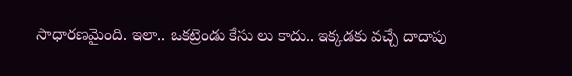సాధారణమైంది. ఇలా.. ఒకట్రెండు కేసు లు కాదు.. ఇక్కడకు వచ్చే దాదాపు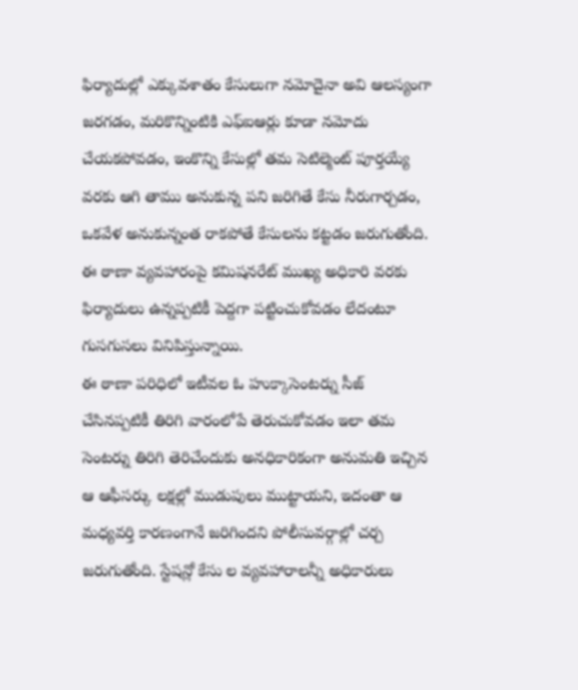ఫిర్యాదుల్లో ఎక్కువశాతం కేసులుగా నమోదైనా అవి ఆలస్యంగా జరగడం, మరికొన్నింటికి ఎఫ్ఐఆర్లు కూడా నమోదు చేయకపోవడం, ఇంకొన్ని కేసుల్లో తమ సెటిల్మెంట్ పూర్తయ్యే వరకు ఆగి తాము అనుకున్న పని జరిగితే కేసు నీరుగార్చడం, ఒకవేళ అనుకున్నంత రాకపోతే కేసులను కట్టడం జరుగుతోంది. ఈ ఠాణా వ్యవహారంపై కమిషనరేట్ ముఖ్య అధికారి వరకు ఫిర్యాదులు ఉన్నప్పటికీ పెద్దగా పట్టించుకోవడం లేదంటూ గుసగుసలు వినిపిస్తున్నాయి.
ఈ ఠాణా పరిధిలో ఇటీవల ఓ హుక్కాసెంటర్ను సీజ్ చేసినప్పటికీ తిరిగి వారంలోపే తెరుచుకోవడం ఇలా తమ సెంటర్ను తిరిగి తెరిచేందుకు అనధికారికంగా అనుమతి ఇచ్చిన ఆ ఆఫీసర్కు లక్షల్లో ముడుపులు ముట్టాయని, ఇదంతా ఆ మధ్యవర్తి కారణంగానే జరిగిందని పోలీసువర్గాల్లో చర్చ జరుగుతోంది. స్టేషన్లో కేసు ల వ్యవహారాలన్నీ అధికారులు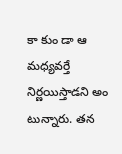కా కుం డా ఆ మధ్యవర్తే నిర్ణయిస్తాడని అం టున్నారు. తన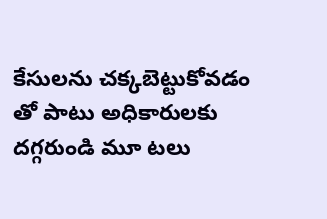కేసులను చక్కబెట్టుకోవడం తో పాటు అధికారులకు దగ్గరుండి మూ టలు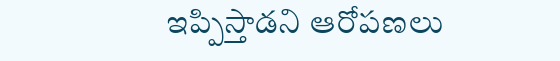ఇప్పిస్తాడని ఆరోపణలు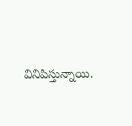వినిపిస్తున్నాయి.